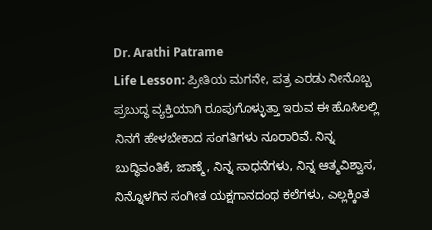Dr. Arathi Patrame
Life Lesson: ಪ್ರೀತಿಯ ಮಗನೇ, ಪತ್ರ ಎರಡು ನೀನೊಬ್ಬ ಪ್ರಬುದ್ಧ ವ್ಯಕ್ತಿಯಾಗಿ ರೂಪುಗೊಳ್ಳುತ್ತಾ ಇರುವ ಈ ಹೊಸಿಲಲ್ಲಿ ನಿನಗೆ ಹೇಳಬೇಕಾದ ಸಂಗತಿಗಳು ನೂರಾರಿವೆ. ನಿನ್ನ ಬುದ್ಧಿವಂತಿಕೆ, ಜಾಣ್ಮೆ, ನಿನ್ನ ಸಾಧನೆಗಳು, ನಿನ್ನ ಆತ್ಮವಿಶ್ವಾಸ, ನಿನ್ನೊಳಗಿನ ಸಂಗೀತ ಯಕ್ಷಗಾನದಂಥ ಕಲೆಗಳು, ಎಲ್ಲಕ್ಕಿಂತ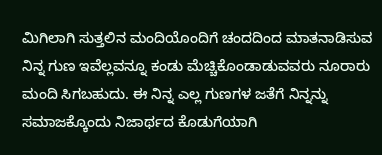ಮಿಗಿಲಾಗಿ ಸುತ್ತಲಿನ ಮಂದಿಯೊಂದಿಗೆ ಚಂದದಿಂದ ಮಾತನಾಡಿಸುವ ನಿನ್ನ ಗುಣ ಇವೆಲ್ಲವನ್ನೂ ಕಂಡು ಮೆಚ್ಚಿಕೊಂಡಾಡುವವರು ನೂರಾರು ಮಂದಿ ಸಿಗಬಹುದು. ಈ ನಿನ್ನ ಎಲ್ಲ ಗುಣಗಳ ಜತೆಗೆ ನಿನ್ನನ್ನು ಸಮಾಜಕ್ಕೊಂದು ನಿಜಾರ್ಥದ ಕೊಡುಗೆಯಾಗಿ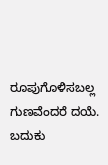ರೂಪುಗೊಳಿಸಬಲ್ಲ ಗುಣವೆಂದರೆ ದಯೆ. ಬದುಕು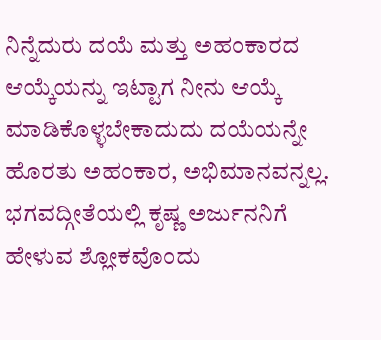ನಿನ್ನೆದುರು ದಯೆ ಮತ್ತು ಅಹಂಕಾರದ ಆಯ್ಕೆಯನ್ನು ಇಟ್ಟಾಗ ನೀನು ಆಯ್ಕೆ ಮಾಡಿಕೊಳ್ಳಬೇಕಾದುದು ದಯೆಯನ್ನೇ ಹೊರತು ಅಹಂಕಾರ, ಅಭಿಮಾನವನ್ನಲ್ಲ.
ಭಗವದ್ಗೀತೆಯಲ್ಲಿ ಕೃಷ್ಣ ಅರ್ಜುನನಿಗೆ ಹೇಳುವ ಶ್ಲೋಕವೊಂದು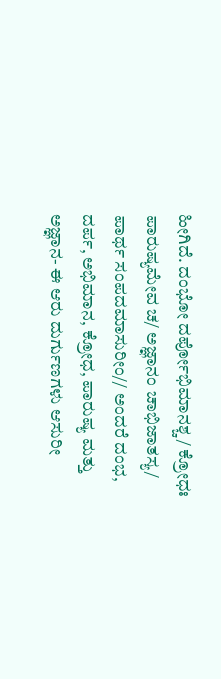ಹೀಗಿದೆ. ದಂಭೋ ದರ್ಪೋಭಿಮಾನಶ್ಚ/ ಕ್ರೋಧಃ ಪಾರುಷ್ಯಮೇವ ಚ/ ಅಜ್ಞಾನಂ ಚಾಭಿಜಾತಸ್ಯ/ ಪಾರ್ಥ ಸಂಪದಮಾಸುರೀಂ// ಅಂದರೆ ದಂಭ, ದರ್ಪ, ಅಭಿಮಾನ, ಕ್ರೋಧ, ಪಾರುಷ್ಯ ಮತ್ತು ಅಜ್ಞಾನ- ಈ ಆರು ದುರ್ಗುಣಗಳು ಆಸುರೀ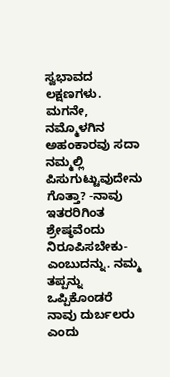ಸ್ವಭಾವದ ಲಕ್ಷಣಗಳು.
ಮಗನೇ, ನಮ್ಮೊಳಗಿನ ಅಹಂಕಾರವು ಸದಾ ನಮ್ಮಲ್ಲಿ ಪಿಸುಗುಟ್ಟುವುದೇನು ಗೊತ್ತಾ? -ನಾವು ಇತರರಿಗಿಂತ ಶ್ರೇಷ್ಠವೆಂದು ನಿರೂಪಿಸಬೇಕು- ಎಂಬುದನ್ನು. ನಮ್ಮ ತಪ್ಪನ್ನು ಒಪ್ಪಿಕೊಂಡರೆ ನಾವು ದುರ್ಬಲರು ಎಂದು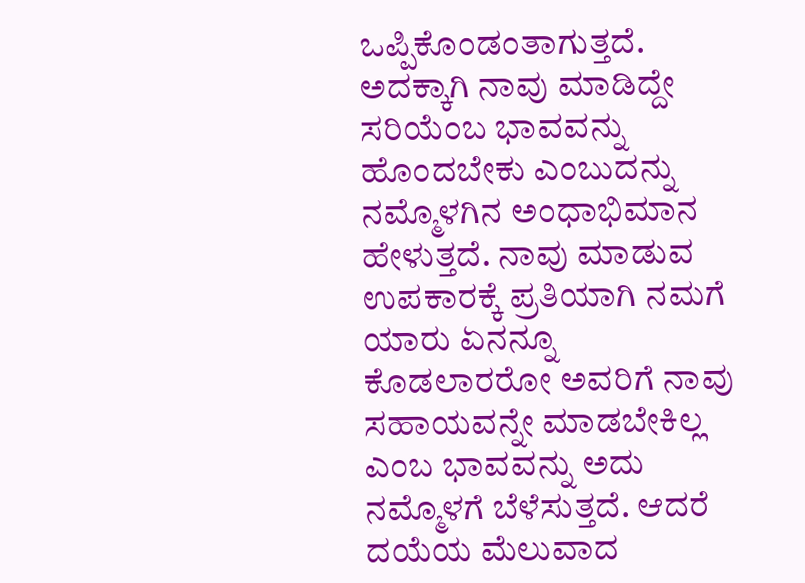ಒಪ್ಪಿಕೊಂಡಂತಾಗುತ್ತದೆ. ಅದಕ್ಕಾಗಿ ನಾವು ಮಾಡಿದ್ದೇ ಸರಿಯೆಂಬ ಭಾವವನ್ನು ಹೊಂದಬೇಕು ಎಂಬುದನ್ನು ನಮ್ಮೊಳಗಿನ ಅಂಧಾಭಿಮಾನ ಹೇಳುತ್ತದೆ. ನಾವು ಮಾಡುವ ಉಪಕಾರಕ್ಕೆ ಪ್ರತಿಯಾಗಿ ನಮಗೆ ಯಾರು ಏನನ್ನೂ ಕೊಡಲಾರರೋ ಅವರಿಗೆ ನಾವು ಸಹಾಯವನ್ನೇ ಮಾಡಬೇಕಿಲ್ಲ ಎಂಬ ಭಾವವನ್ನು ಅದು ನಮ್ಮೊಳಗೆ ಬೆಳೆಸುತ್ತದೆ. ಆದರೆ ದಯೆಯ ಮೆಲುವಾದ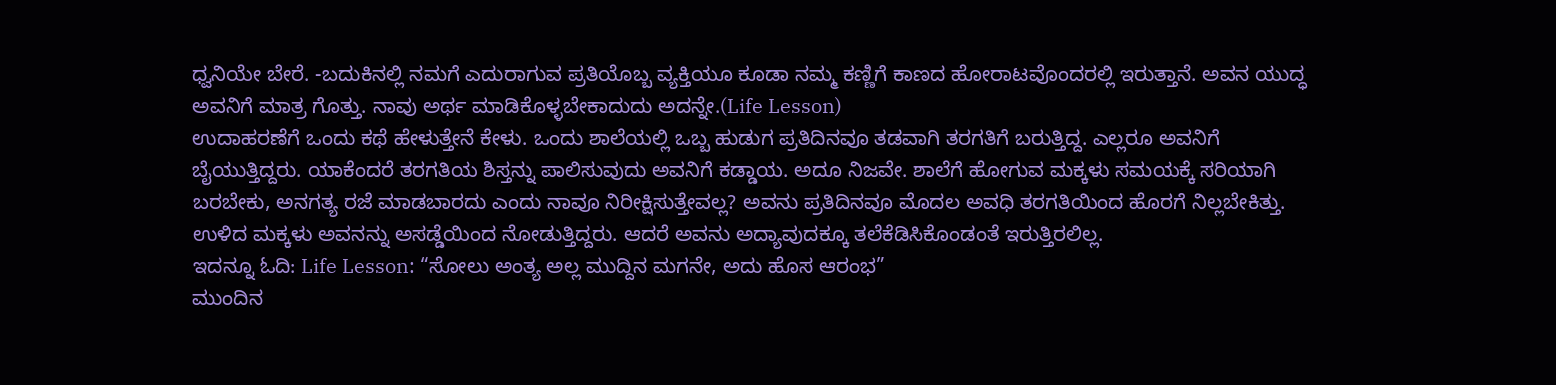ಧ್ವನಿಯೇ ಬೇರೆ. -ಬದುಕಿನಲ್ಲಿ ನಮಗೆ ಎದುರಾಗುವ ಪ್ರತಿಯೊಬ್ಬ ವ್ಯಕ್ತಿಯೂ ಕೂಡಾ ನಮ್ಮ ಕಣ್ಣಿಗೆ ಕಾಣದ ಹೋರಾಟವೊಂದರಲ್ಲಿ ಇರುತ್ತಾನೆ. ಅವನ ಯುದ್ಧ ಅವನಿಗೆ ಮಾತ್ರ ಗೊತ್ತು. ನಾವು ಅರ್ಥ ಮಾಡಿಕೊಳ್ಳಬೇಕಾದುದು ಅದನ್ನೇ.(Life Lesson)
ಉದಾಹರಣೆಗೆ ಒಂದು ಕಥೆ ಹೇಳುತ್ತೇನೆ ಕೇಳು. ಒಂದು ಶಾಲೆಯಲ್ಲಿ ಒಬ್ಬ ಹುಡುಗ ಪ್ರತಿದಿನವೂ ತಡವಾಗಿ ತರಗತಿಗೆ ಬರುತ್ತಿದ್ದ. ಎಲ್ಲರೂ ಅವನಿಗೆ ಬೈಯುತ್ತಿದ್ದರು. ಯಾಕೆಂದರೆ ತರಗತಿಯ ಶಿಸ್ತನ್ನು ಪಾಲಿಸುವುದು ಅವನಿಗೆ ಕಡ್ಡಾಯ. ಅದೂ ನಿಜವೇ. ಶಾಲೆಗೆ ಹೋಗುವ ಮಕ್ಕಳು ಸಮಯಕ್ಕೆ ಸರಿಯಾಗಿ ಬರಬೇಕು, ಅನಗತ್ಯ ರಜೆ ಮಾಡಬಾರದು ಎಂದು ನಾವೂ ನಿರೀಕ್ಷಿಸುತ್ತೇವಲ್ಲ? ಅವನು ಪ್ರತಿದಿನವೂ ಮೊದಲ ಅವಧಿ ತರಗತಿಯಿಂದ ಹೊರಗೆ ನಿಲ್ಲಬೇಕಿತ್ತು. ಉಳಿದ ಮಕ್ಕಳು ಅವನನ್ನು ಅಸಡ್ಡೆಯಿಂದ ನೋಡುತ್ತಿದ್ದರು. ಆದರೆ ಅವನು ಅದ್ಯಾವುದಕ್ಕೂ ತಲೆಕೆಡಿಸಿಕೊಂಡಂತೆ ಇರುತ್ತಿರಲಿಲ್ಲ.
ಇದನ್ನೂ ಓದಿ: Life Lesson: “ಸೋಲು ಅಂತ್ಯ ಅಲ್ಲ ಮುದ್ದಿನ ಮಗನೇ, ಅದು ಹೊಸ ಆರಂಭ”
ಮುಂದಿನ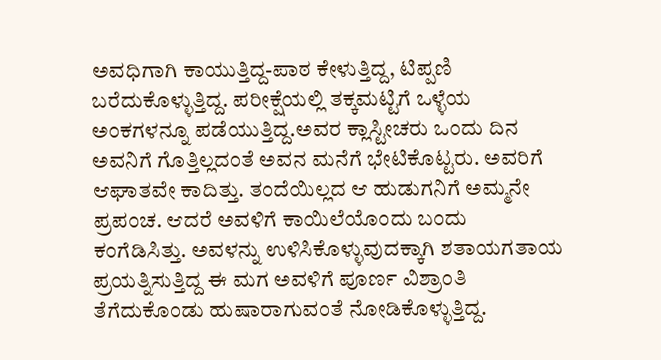ಅವಧಿಗಾಗಿ ಕಾಯುತ್ತಿದ್ದ-ಪಾಠ ಕೇಳುತ್ತಿದ್ದ, ಟಿಪ್ಪಣಿ ಬರೆದುಕೊಳ್ಳುತ್ತಿದ್ದ. ಪರೀಕ್ಷೆಯಲ್ಲಿ ತಕ್ಕಮಟ್ಟಿಗೆ ಒಳ್ಳೆಯ ಅಂಕಗಳನ್ನೂ ಪಡೆಯುತ್ತಿದ್ದ.ಅವರ ಕ್ಲಾಸ್ಟೀಚರು ಒಂದು ದಿನ ಅವನಿಗೆ ಗೊತ್ತಿಲ್ಲದಂತೆ ಅವನ ಮನೆಗೆ ಭೇಟಿಕೊಟ್ಟರು. ಅವರಿಗೆ ಆಘಾತವೇ ಕಾದಿತ್ತು. ತಂದೆಯಿಲ್ಲದ ಆ ಹುಡುಗನಿಗೆ ಅಮ್ಮನೇ ಪ್ರಪಂಚ. ಆದರೆ ಅವಳಿಗೆ ಕಾಯಿಲೆಯೊಂದು ಬಂದು ಕಂಗೆಡಿಸಿತ್ತು. ಅವಳನ್ನು ಉಳಿಸಿಕೊಳ್ಳುವುದಕ್ಕಾಗಿ ಶತಾಯಗತಾಯ ಪ್ರಯತ್ನಿಸುತ್ತಿದ್ದ ಈ ಮಗ ಅವಳಿಗೆ ಪೂರ್ಣ ವಿಶ್ರಾಂತಿ ತೆಗೆದುಕೊಂಡು ಹುಷಾರಾಗುವಂತೆ ನೋಡಿಕೊಳ್ಳುತ್ತಿದ್ದ.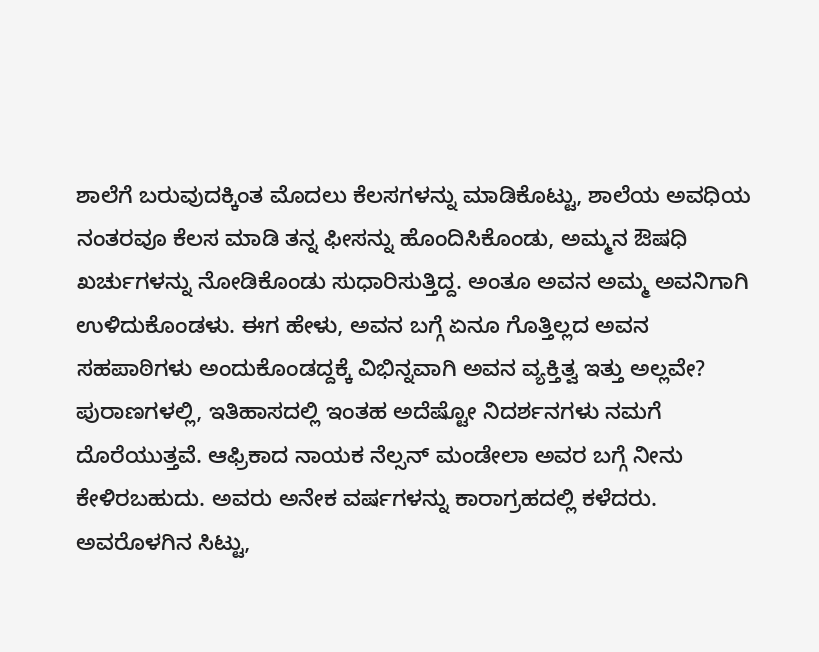ಶಾಲೆಗೆ ಬರುವುದಕ್ಕಿಂತ ಮೊದಲು ಕೆಲಸಗಳನ್ನು ಮಾಡಿಕೊಟ್ಟು, ಶಾಲೆಯ ಅವಧಿಯ ನಂತರವೂ ಕೆಲಸ ಮಾಡಿ ತನ್ನ ಫೀಸನ್ನು ಹೊಂದಿಸಿಕೊಂಡು, ಅಮ್ಮನ ಔಷಧಿ ಖರ್ಚುಗಳನ್ನು ನೋಡಿಕೊಂಡು ಸುಧಾರಿಸುತ್ತಿದ್ದ. ಅಂತೂ ಅವನ ಅಮ್ಮ ಅವನಿಗಾಗಿ ಉಳಿದುಕೊಂಡಳು. ಈಗ ಹೇಳು, ಅವನ ಬಗ್ಗೆ ಏನೂ ಗೊತ್ತಿಲ್ಲದ ಅವನ ಸಹಪಾಠಿಗಳು ಅಂದುಕೊಂಡದ್ದಕ್ಕೆ ವಿಭಿನ್ನವಾಗಿ ಅವನ ವ್ಯಕ್ತಿತ್ವ ಇತ್ತು ಅಲ್ಲವೇ?
ಪುರಾಣಗಳಲ್ಲಿ, ಇತಿಹಾಸದಲ್ಲಿ ಇಂತಹ ಅದೆಷ್ಟೋ ನಿದರ್ಶನಗಳು ನಮಗೆ ದೊರೆಯುತ್ತವೆ. ಆಫ್ರಿಕಾದ ನಾಯಕ ನೆಲ್ಸನ್ ಮಂಡೇಲಾ ಅವರ ಬಗ್ಗೆ ನೀನು ಕೇಳಿರಬಹುದು. ಅವರು ಅನೇಕ ವರ್ಷಗಳನ್ನು ಕಾರಾಗ್ರಹದಲ್ಲಿ ಕಳೆದರು. ಅವರೊಳಗಿನ ಸಿಟ್ಟು,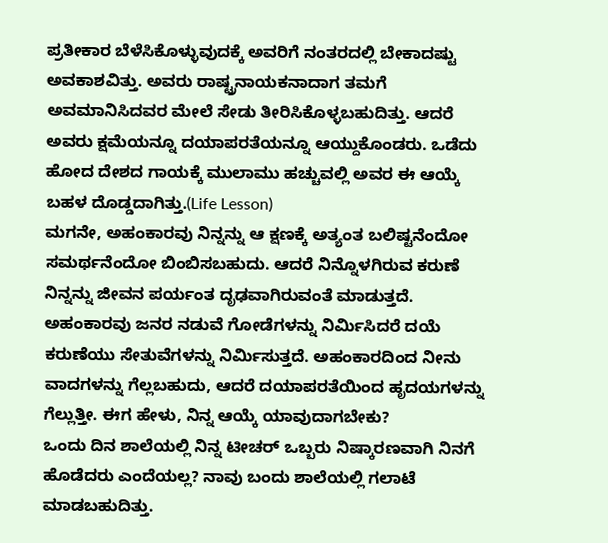ಪ್ರತೀಕಾರ ಬೆಳೆಸಿಕೊಳ್ಳುವುದಕ್ಕೆ ಅವರಿಗೆ ನಂತರದಲ್ಲಿ ಬೇಕಾದಷ್ಟು ಅವಕಾಶವಿತ್ತು. ಅವರು ರಾಷ್ಟ್ರನಾಯಕನಾದಾಗ ತಮಗೆ ಅವಮಾನಿಸಿದವರ ಮೇಲೆ ಸೇಡು ತೀರಿಸಿಕೊಳ್ಳಬಹುದಿತ್ತು. ಆದರೆ ಅವರು ಕ್ಷಮೆಯನ್ನೂ ದಯಾಪರತೆಯನ್ನೂ ಆಯ್ದುಕೊಂಡರು. ಒಡೆದು ಹೋದ ದೇಶದ ಗಾಯಕ್ಕೆ ಮುಲಾಮು ಹಚ್ಚುವಲ್ಲಿ ಅವರ ಈ ಆಯ್ಕೆ ಬಹಳ ದೊಡ್ಡದಾಗಿತ್ತು.(Life Lesson)
ಮಗನೇ, ಅಹಂಕಾರವು ನಿನ್ನನ್ನು ಆ ಕ್ಷಣಕ್ಕೆ ಅತ್ಯಂತ ಬಲಿಷ್ಟನೆಂದೋ ಸಮರ್ಥನೆಂದೋ ಬಿಂಬಿಸಬಹುದು. ಆದರೆ ನಿನ್ನೊಳಗಿರುವ ಕರುಣೆ ನಿನ್ನನ್ನು ಜೀವನ ಪರ್ಯಂತ ದೃಢವಾಗಿರುವಂತೆ ಮಾಡುತ್ತದೆ. ಅಹಂಕಾರವು ಜನರ ನಡುವೆ ಗೋಡೆಗಳನ್ನು ನಿರ್ಮಿಸಿದರೆ ದಯೆ ಕರುಣೆಯು ಸೇತುವೆಗಳನ್ನು ನಿರ್ಮಿಸುತ್ತದೆ. ಅಹಂಕಾರದಿಂದ ನೀನು ವಾದಗಳನ್ನು ಗೆಲ್ಲಬಹುದು, ಆದರೆ ದಯಾಪರತೆಯಿಂದ ಹೃದಯಗಳನ್ನು ಗೆಲ್ಲುತ್ತೀ. ಈಗ ಹೇಳು, ನಿನ್ನ ಆಯ್ಕೆ ಯಾವುದಾಗಬೇಕು?
ಒಂದು ದಿನ ಶಾಲೆಯಲ್ಲಿ ನಿನ್ನ ಟೀಚರ್ ಒಬ್ಬರು ನಿಷ್ಕಾರಣವಾಗಿ ನಿನಗೆ ಹೊಡೆದರು ಎಂದೆಯಲ್ಲ? ನಾವು ಬಂದು ಶಾಲೆಯಲ್ಲಿ ಗಲಾಟೆ ಮಾಡಬಹುದಿತ್ತು.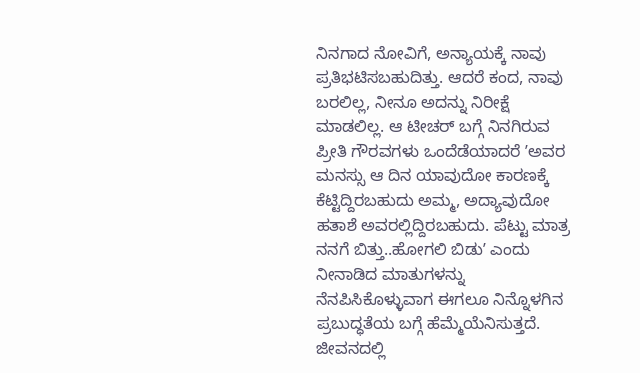ನಿನಗಾದ ನೋವಿಗೆ, ಅನ್ಯಾಯಕ್ಕೆ ನಾವು ಪ್ರತಿಭಟಿಸಬಹುದಿತ್ತು. ಆದರೆ ಕಂದ, ನಾವು ಬರಲಿಲ್ಲ, ನೀನೂ ಅದನ್ನು ನಿರೀಕ್ಷೆ ಮಾಡಲಿಲ್ಲ. ಆ ಟೀಚರ್ ಬಗ್ಗೆ ನಿನಗಿರುವ ಪ್ರೀತಿ ಗೌರವಗಳು ಒಂದೆಡೆಯಾದರೆ ʼಅವರ ಮನಸ್ಸು ಆ ದಿನ ಯಾವುದೋ ಕಾರಣಕ್ಕೆ ಕೆಟ್ಟಿದ್ದಿರಬಹುದು ಅಮ್ಮ, ಅದ್ಯಾವುದೋ ಹತಾಶೆ ಅವರಲ್ಲಿದ್ದಿರಬಹುದು. ಪೆಟ್ಟು ಮಾತ್ರ ನನಗೆ ಬಿತ್ತು..ಹೋಗಲಿ ಬಿಡುʼ ಎಂದು ನೀನಾಡಿದ ಮಾತುಗಳನ್ನು ನೆನಪಿಸಿಕೊಳ್ಳುವಾಗ ಈಗಲೂ ನಿನ್ನೊಳಗಿನ ಪ್ರಬುದ್ಧತೆಯ ಬಗ್ಗೆ ಹೆಮ್ಮೆಯೆನಿಸುತ್ತದೆ. ಜೀವನದಲ್ಲಿ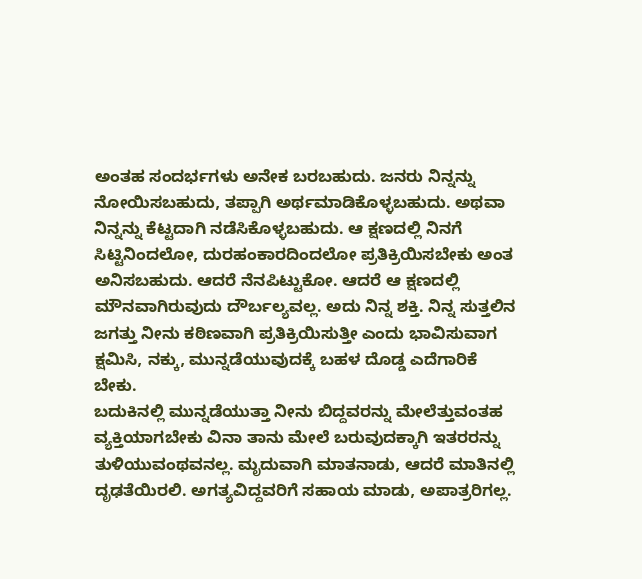ಅಂತಹ ಸಂದರ್ಭಗಳು ಅನೇಕ ಬರಬಹುದು. ಜನರು ನಿನ್ನನ್ನು ನೋಯಿಸಬಹುದು, ತಪ್ಪಾಗಿ ಅರ್ಥಮಾಡಿಕೊಳ್ಳಬಹುದು. ಅಥವಾ ನಿನ್ನನ್ನು ಕೆಟ್ಟದಾಗಿ ನಡೆಸಿಕೊಳ್ಳಬಹುದು. ಆ ಕ್ಷಣದಲ್ಲಿ ನಿನಗೆ ಸಿಟ್ಟಿನಿಂದಲೋ, ದುರಹಂಕಾರದಿಂದಲೋ ಪ್ರತಿಕ್ರಿಯಿಸಬೇಕು ಅಂತ ಅನಿಸಬಹುದು. ಆದರೆ ನೆನಪಿಟ್ಟುಕೋ. ಆದರೆ ಆ ಕ್ಷಣದಲ್ಲಿ ಮೌನವಾಗಿರುವುದು ದೌರ್ಬಲ್ಯವಲ್ಲ. ಅದು ನಿನ್ನ ಶಕ್ತಿ. ನಿನ್ನ ಸುತ್ತಲಿನ ಜಗತ್ತು ನೀನು ಕಠಿಣವಾಗಿ ಪ್ರತಿಕ್ರಿಯಿಸುತ್ತೀ ಎಂದು ಭಾವಿಸುವಾಗ ಕ್ಷಮಿಸಿ, ನಕ್ಕು, ಮುನ್ನಡೆಯುವುದಕ್ಕೆ ಬಹಳ ದೊಡ್ಡ ಎದೆಗಾರಿಕೆ ಬೇಕು.
ಬದುಕಿನಲ್ಲಿ ಮುನ್ನಡೆಯುತ್ತಾ ನೀನು ಬಿದ್ದವರನ್ನು ಮೇಲೆತ್ತುವಂತಹ ವ್ಯಕ್ತಿಯಾಗಬೇಕು ವಿನಾ ತಾನು ಮೇಲೆ ಬರುವುದಕ್ಕಾಗಿ ಇತರರನ್ನು ತುಳಿಯುವಂಥವನಲ್ಲ. ಮೃದುವಾಗಿ ಮಾತನಾಡು, ಆದರೆ ಮಾತಿನಲ್ಲಿ ದೃಢತೆಯಿರಲಿ. ಅಗತ್ಯವಿದ್ದವರಿಗೆ ಸಹಾಯ ಮಾಡು, ಅಪಾತ್ರರಿಗಲ್ಲ.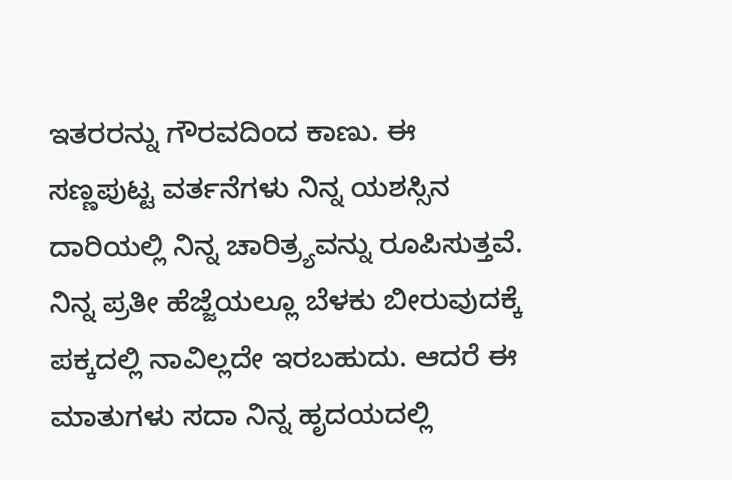ಇತರರನ್ನು ಗೌರವದಿಂದ ಕಾಣು. ಈ ಸಣ್ಣಪುಟ್ಟ ವರ್ತನೆಗಳು ನಿನ್ನ ಯಶಸ್ಸಿನ ದಾರಿಯಲ್ಲಿ ನಿನ್ನ ಚಾರಿತ್ರ್ಯವನ್ನು ರೂಪಿಸುತ್ತವೆ. ನಿನ್ನ ಪ್ರತೀ ಹೆಜ್ಜೆಯಲ್ಲೂ ಬೆಳಕು ಬೀರುವುದಕ್ಕೆ ಪಕ್ಕದಲ್ಲಿ ನಾವಿಲ್ಲದೇ ಇರಬಹುದು. ಆದರೆ ಈ ಮಾತುಗಳು ಸದಾ ನಿನ್ನ ಹೃದಯದಲ್ಲಿ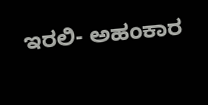ಇರಲಿ- ಅಹಂಕಾರ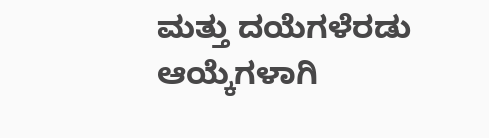ಮತ್ತು ದಯೆಗಳೆರಡು ಆಯ್ಕೆಗಳಾಗಿ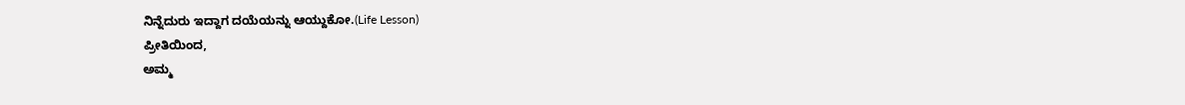ನಿನ್ನೆದುರು ಇದ್ದಾಗ ದಯೆಯನ್ನು ಆಯ್ದುಕೋ.(Life Lesson)
ಪ್ರೀತಿಯಿಂದ,
ಅಮ್ಮ